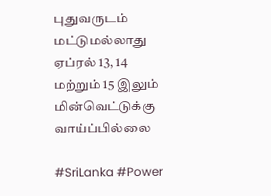புதுவருடம் மட்டுமல்லாது ஏப்ரல் 13, 14 மற்றும் 15 இலும் மின்வெட்டுக்கு வாய்ப்பில்லை

#SriLanka #Power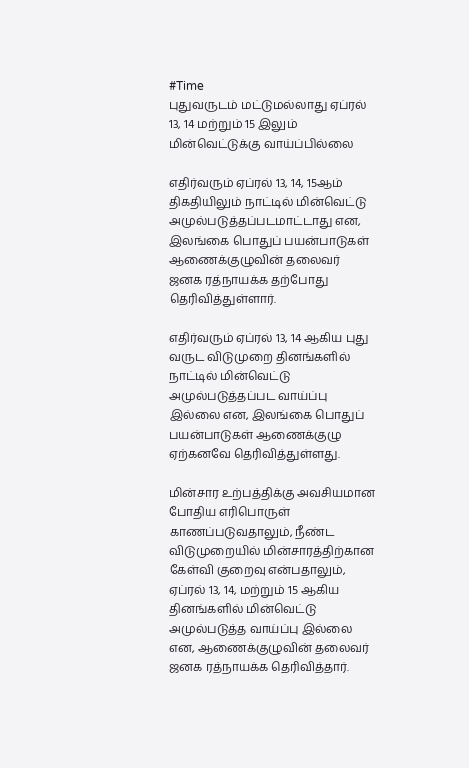#Time
புதுவருடம் மட்டுமல்லாது ஏப்ரல் 13, 14 மற்றும் 15 இலும் மின்வெட்டுக்கு வாய்ப்பில்லை

எதிர்வரும் ஏப்ரல் 13, 14, 15ஆம் திகதியிலும் நாட்டில் மின்வெட்டு அமுல்படுத்தப்படமாட்டாது என, இலங்கை பொதுப் பயன்பாடுகள் ஆணைக்குழுவின் தலைவர் ஜனக ரத்நாயக்க தற்போது தெரிவித்துள்ளார்.

எதிர்வரும் ஏப்ரல் 13, 14 ஆகிய புது வருட விடுமுறை தினங்களில் நாட்டில் மின்வெட்டு அமுல்படுத்தப்பட வாய்ப்பு இல்லை என, இலங்கை பொதுப் பயன்பாடுகள் ஆணைக்குழு ஏற்கனவே தெரிவித்துள்ளது.

மின்சார உற்பத்திக்கு அவசியமான போதிய எரிபொருள் காணப்படுவதாலும், நீண்ட விடுமுறையில் மின்சாரத்திற்கான கேள்வி குறைவு என்பதாலும், ஏப்ரல் 13, 14, மற்றும் 15 ஆகிய  தினங்களில் மின்வெட்டு அமுல்படுத்த வாய்ப்பு இல்லை என, ஆணைக்குழுவின் தலைவர் ஜனக ரத்நாயக்க தெரிவித்தார்.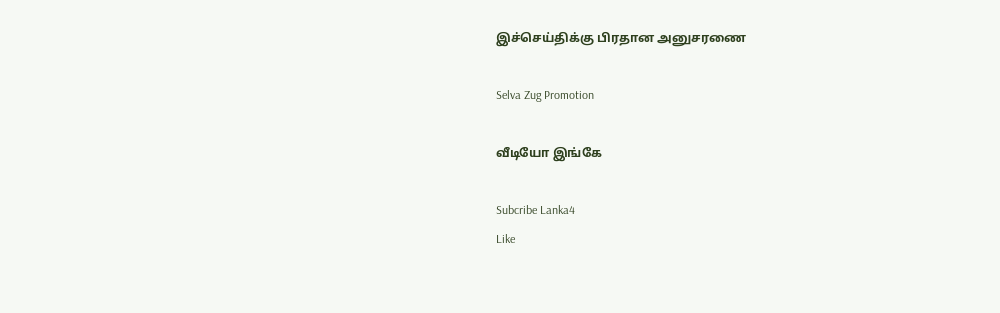இச்செய்திக்கு பிரதான அனுசரணை

Selva Zug Promotion

வீடியோ இங்கே

Subcribe Lanka4
Like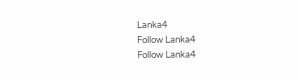Lanka4
Follow Lanka4
Follow Lanka4